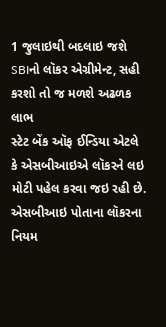1 જુલાઇથી બદલાઇ જશે SBIનો લૉકર એગ્રીમેન્ટ, સહી કરશો તો જ મળશે અઢળક લાભ
સ્ટેટ બેંક ઑફ ઈન્ડિયા એટલે કે એસબીઆઇએ લૉકરને લઇ મોટી પહેલ કરવા જઇ રહી છે. એસબીઆઇ પોતાના લૉકરના નિયમ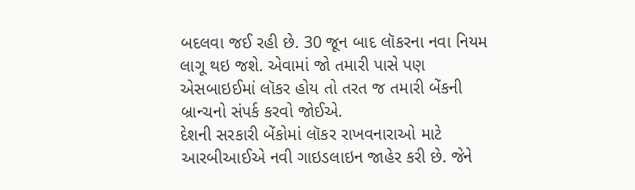બદલવા જઈ રહી છે. 30 જૂન બાદ લૉકરના નવા નિયમ લાગૂ થઇ જશે. એવામાં જો તમારી પાસે પણ એસબાઇઈમાં લૉકર હોય તો તરત જ તમારી બેંકની બ્રાન્ચનો સંપર્ક કરવો જોઈએ.
દેશની સરકારી બેંકોમાં લૉકર રાખવનારાઓ માટે આરબીઆઈએ નવી ગાઇડલાઇન જાહેર કરી છે. જેને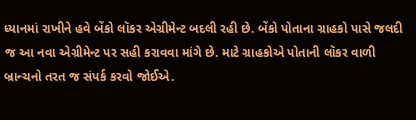ધ્યાનમાં રાખીને હવે બેંકો લૉકર એગ્રીમેન્ટ બદલી રહી છે. બેંકો પોતાના ગ્રાહકો પાસે જલદી જ આ નવા એગ્રીમેન્ટ પર સહી કરાવવા માંગે છે. માટે ગ્રાહકોએ પોતાની લૉકર વાળી બ્રાન્ચનો તરત જ સંપર્ક કરવો જોઈએ.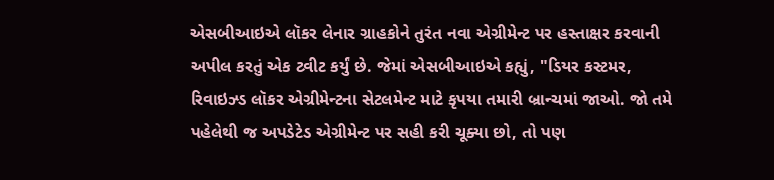એસબીઆઇએ લૉકર લેનાર ગ્રાહકોને તુરંત નવા એગ્રીમેન્ટ પર હસ્તાક્ષર કરવાની અપીલ કરતું એક ટ્વીટ કર્યું છે. જેમાં એસબીઆઇએ કહ્યું, "ડિયર કસ્ટમર, રિવાઇઝ્ડ લૉકર એગ્રીમેન્ટના સેટલમેન્ટ માટે કૃપયા તમારી બ્રાન્ચમાં જાઓ. જો તમે પહેલેથી જ અપડેટેડ એગ્રીમેન્ટ પર સહી કરી ચૂક્યા છો, તો પણ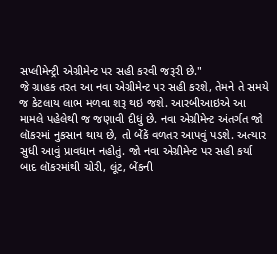સપ્લીમેન્ટ્રી એગ્રીમેન્ટ પર સહી કરવી જરૂરી છે."
જે ગ્રાહક તરત આ નવા એગ્રીમેન્ટ પર સહી કરશે, તેમને તે સમયે જ કેટલાય લાભ મળવા શરૂ થઇ જશે. આરબીઆઇએ આ મામલે પહેલેથી જ જણાવી દીધું છે. નવા એગ્રીમેન્ટ અંતર્ગત જો લૉકરમાં નુકસાન થાય છે, તો બેંકેં વળતર આપવું પડશે. અત્યાર સુધી આવું પ્રાવધાન નહોતું. જો નવા એગ્રીમેન્ટ પર સહી કર્યા બાદ લૉકરમાંથી ચોરી, લૂંટ, બેંકની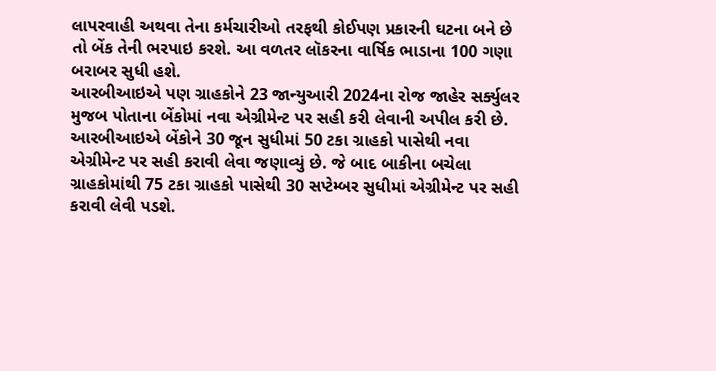લાપરવાહી અથવા તેના કર્મચારીઓ તરફથી કોઈપણ પ્રકારની ઘટના બને છે તો બેંક તેની ભરપાઇ કરશે. આ વળતર લૉકરના વાર્ષિક ભાડાના 100 ગણા બરાબર સુધી હશે.
આરબીઆઇએ પણ ગ્રાહકોને 23 જાન્યુઆરી 2024ના રોજ જાહેર સર્ક્યુલર મુજબ પોતાના બેંકોમાં નવા એગ્રીમેન્ટ પર સહી કરી લેવાની અપીલ કરી છે. આરબીઆઇએ બેંકોને 30 જૂન સુધીમાં 50 ટકા ગ્રાહકો પાસેથી નવા એગ્રીમેન્ટ પર સહી કરાવી લેવા જણાવ્યું છે. જે બાદ બાકીના બચેલા ગ્રાહકોમાંથી 75 ટકા ગ્રાહકો પાસેથી 30 સપ્ટેમ્બર સુધીમાં એગ્રીમેન્ટ પર સહી કરાવી લેવી પડશે.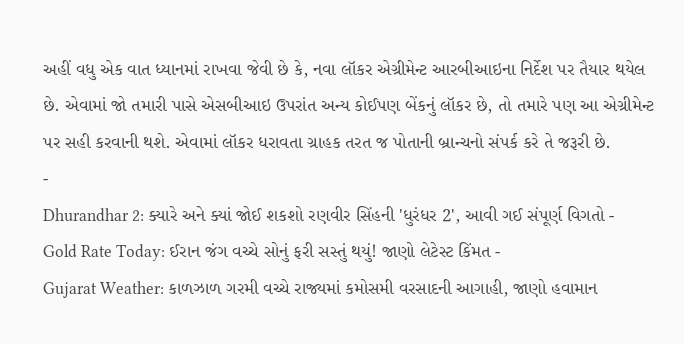અહીં વધુ એક વાત ધ્યાનમાં રાખવા જેવી છે કે, નવા લૉકર એગ્રીમેન્ટ આરબીઆઇના નિર્દેશ પર તૈયાર થયેલ છે. એવામાં જો તમારી પાસે એસબીઆઇ ઉપરાંત અન્ય કોઈપણ બેંકનું લૉકર છે, તો તમારે પણ આ એગ્રીમેન્ટ પર સહી કરવાની થશે. એવામાં લૉકર ધરાવતા ગ્રાહક તરત જ પોતાની બ્રાન્ચનો સંપર્ક કરે તે જરૂરી છે.
-
Dhurandhar 2: ક્યારે અને ક્યાં જોઈ શકશો રણવીર સિંહની 'ધુરંધર 2', આવી ગઈ સંપૂર્ણ વિગતો -
Gold Rate Today: ઈરાન જંગ વચ્ચે સોનું ફરી સસ્તું થયું! જાણો લેટેસ્ટ કિંમત -
Gujarat Weather: કાળઝાળ ગરમી વચ્ચે રાજ્યમાં કમોસમી વરસાદની આગાહી, જાણો હવામાન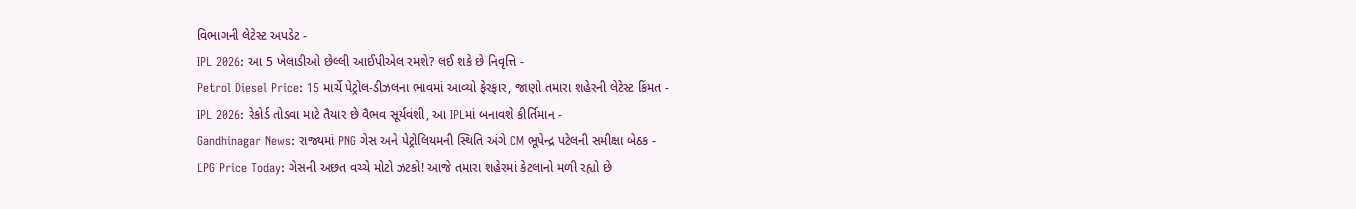વિભાગની લેટેસ્ટ અપડેટ -
IPL 2026: આ 5 ખેલાડીઓ છેલ્લી આઈપીએલ રમશે? લઈ શકે છે નિવૃત્તિ -
Petrol Diesel Price: 15 માર્ચે પેટ્રોલ-ડીઝલના ભાવમાં આવ્યો ફેરફાર, જાણો તમારા શહેરની લેટેસ્ટ કિંમત -
IPL 2026: રેકોર્ડ તોડવા માટે તૈયાર છે વૈભવ સૂર્યવંશી, આ IPLમાં બનાવશે કીર્તિમાન -
Gandhinagar News: રાજ્યમાં PNG ગેસ અને પેટ્રોલિયમની સ્થિતિ અંગે CM ભૂપેન્દ્ર પટેલની સમીક્ષા બેઠક -
LPG Price Today: ગેસની અછત વચ્ચે મોટો ઝટકો! આજે તમારા શહેરમાં કેટલાનો મળી રહ્યો છે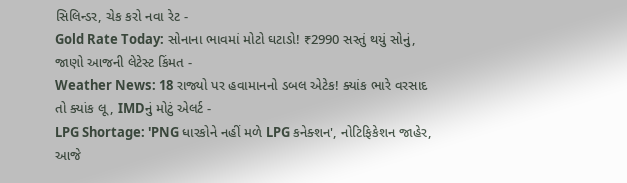સિલિન્ડર, ચેક કરો નવા રેટ -
Gold Rate Today: સોનાના ભાવમાં મોટો ઘટાડો! ₹2990 સસ્તું થયું સોનું, જાણો આજની લેટેસ્ટ કિંમત -
Weather News: 18 રાજ્યો પર હવામાનનો ડબલ એટેક! ક્યાંક ભારે વરસાદ તો ક્યાંક લૂ, IMDનું મોટું એલર્ટ -
LPG Shortage: 'PNG ધારકોને નહીં મળે LPG કનેક્શન', નોટિફિકેશન જાહેર, આજે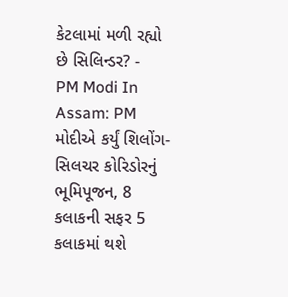કેટલામાં મળી રહ્યો છે સિલિન્ડર? -
PM Modi In Assam: PM મોદીએ કર્યું શિલોંગ-સિલચર કોરિડોરનું ભૂમિપૂજન, 8 કલાકની સફર 5 કલાકમાં થશે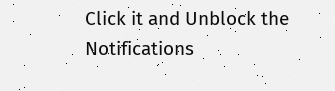Click it and Unblock the Notifications